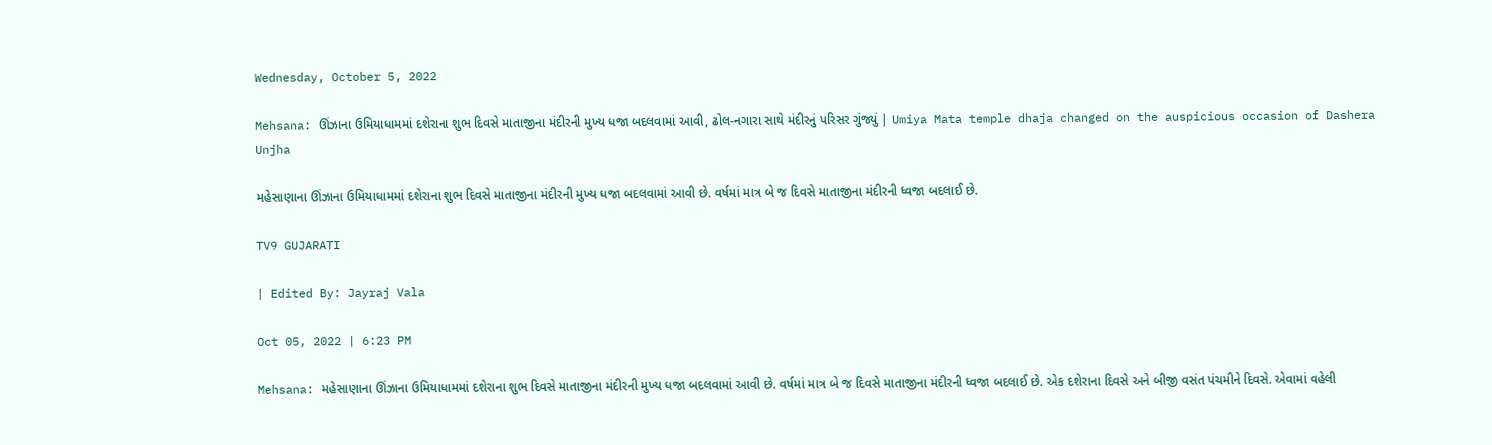Wednesday, October 5, 2022

Mehsana: ઊંઝાના ઉમિયાધામમાં દશેરાના શુભ દિવસે માતાજીના મંદીરની મુખ્ય ધજા બદલવામાં આવી, ઢોલ-નગારા સાથે મંદીરનું પરિસર ગુંજ્યું | Umiya Mata temple dhaja changed on the auspicious occasion of Dashera Unjha

મહેસાણાના ઊંઝાના ઉમિયાધામમાં દશેરાના શુભ દિવસે માતાજીના મંદીરની મુખ્ય ધજા બદલવામાં આવી છે. વર્ષમાં માત્ર બે જ દિવસે માતાજીના મંદીરની ધ્વજા બદલાઈ છે.

TV9 GUJARATI

| Edited By: Jayraj Vala

Oct 05, 2022 | 6:23 PM

Mehsana: મહેસાણાના ઊંઝાના ઉમિયાધામમાં દશેરાના શુભ દિવસે માતાજીના મંદીરની મુખ્ય ધજા બદલવામાં આવી છે. વર્ષમાં માત્ર બે જ દિવસે માતાજીના મંદીરની ધ્વજા બદલાઈ છે. એક દશેરાના દિવસે અને બીજી વસંત પંચમીને દિવસે. એવામાં વહેલી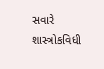સવારે શાસ્ત્રોકવિધી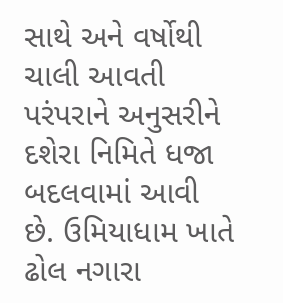સાથે અને વર્ષોથી ચાલી આવતી પરંપરાને અનુસરીને દશેરા નિમિતે ધજા બદલવામાં આવી છે. ઉમિયાધામ ખાતે ઢોલ નગારા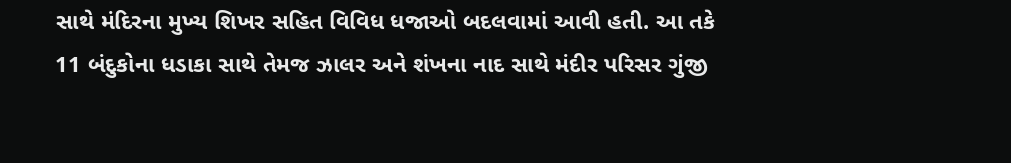સાથે મંદિરના મુખ્ય શિખર સહિત વિવિધ ધજાઓ બદલવામાં આવી હતી. આ તકે 11 બંદુકોના ધડાકા સાથે તેમજ ઝાલર અને શંખના નાદ સાથે મંદીર પરિસર ગુંજી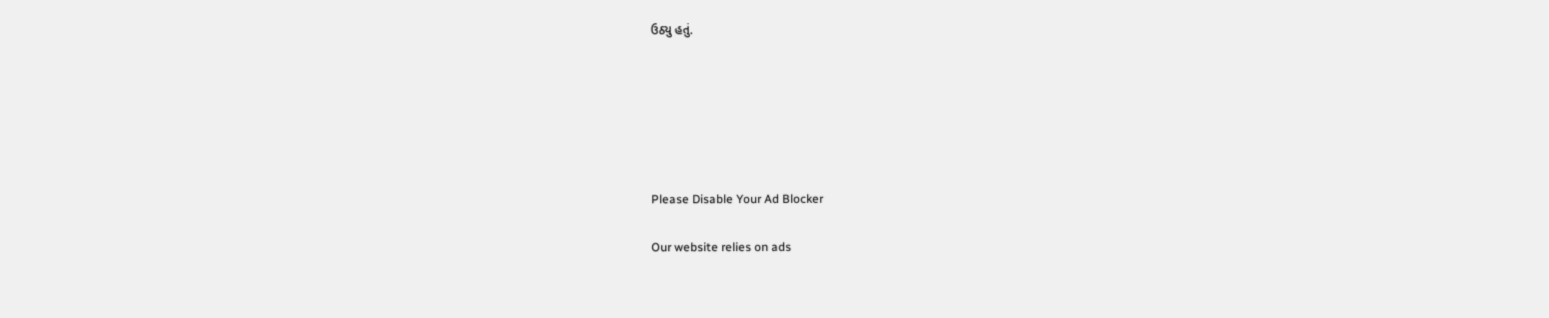ઉઠ્યુ હતું.






Please Disable Your Ad Blocker

Our website relies on ads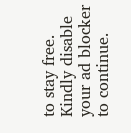to stay free. Kindly disable your ad blocker to continue.